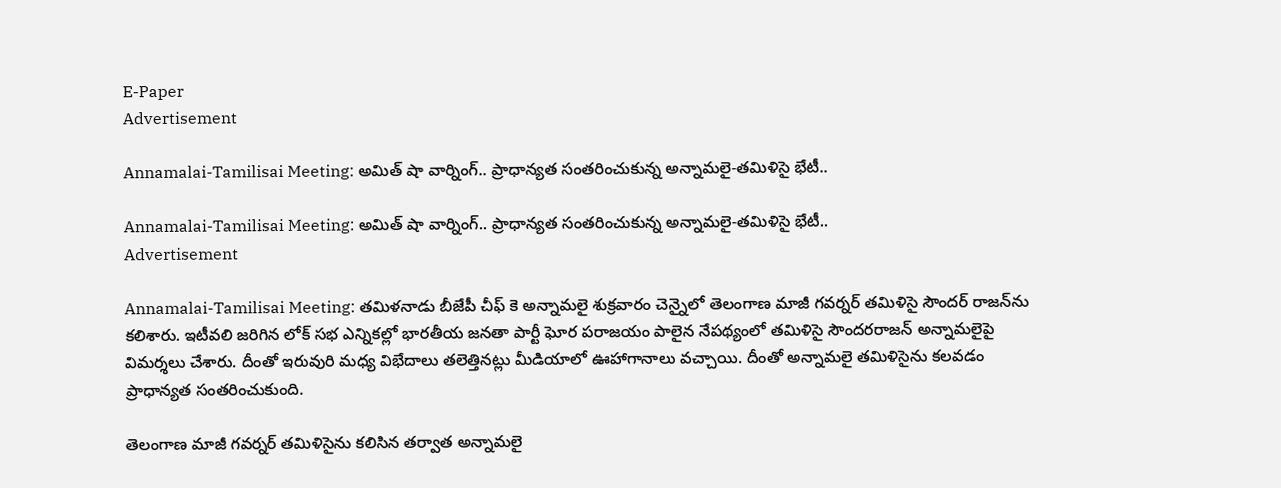E-Paper
Advertisement

Annamalai-Tamilisai Meeting: అమిత్ షా వార్నింగ్.. ప్రాధాన్యత సంతరించుకున్న అన్నామలై-తమిళిసై భేటీ..

Annamalai-Tamilisai Meeting: అమిత్ షా వార్నింగ్.. ప్రాధాన్యత సంతరించుకున్న అన్నామలై-తమిళిసై భేటీ..
Advertisement

Annamalai-Tamilisai Meeting: తమిళనాడు బీజేపీ చీఫ్ కె అన్నామలై శుక్రవారం చెన్నైలో తెలంగాణ మాజీ గవర్నర్ తమిళిసై సౌందర్ రాజన్‌ను కలిశారు. ఇటీవలి జరిగిన లోక్ సభ ఎన్నికల్లో భారతీయ జనతా పార్టీ ఘోర పరాజయం పాలైన నేపథ్యంలో తమిళిసై సౌందరరాజన్ అన్నామలైపై విమర్శలు చేశారు. దీంతో ఇరువురి మధ్య విభేదాలు తలెత్తినట్లు మీడియాలో ఊహాగానాలు వచ్చాయి. దీంతో అన్నామలై తమిళిసైను కలవడం ప్రాధాన్యత సంతరించుకుంది.

తెలంగాణ మాజీ గవర్నర్ తమిళిసైను కలిసిన తర్వాత అన్నామలై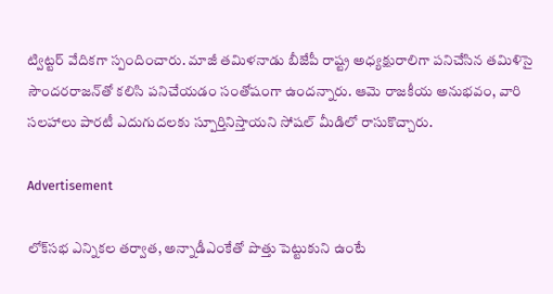ట్విట్టర్ వేదికగా స్పందించారు. మాజీ తమిళనాడు బీజేపీ రాష్ట్ర అధ్యక్షురాలిగా పనిచేసిన తమిళిసై సౌందరరాజన్‌తో కలిసి పనిచేయడం సంతోషంగా ఉందన్నారు. ఆమె రాజకీయ అనుభవం, వారి సలహాలు పారటీ ఎదుగుదలకు స్పూర్తినిస్తాయని సోషల్ మీడిలో రాసుకొచ్చారు.

Advertisement

లోక్‌సభ ఎన్నికల తర్వాత, అన్నాడీఎంకేతో పొత్తు పెట్టుకుని ఉంటే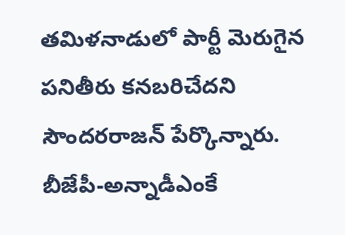తమిళనాడులో పార్టీ మెరుగైన పనితీరు కనబరిచేదని సౌందరరాజన్ పేర్కొన్నారు. బీజేపీ-అన్నాడీఎంకే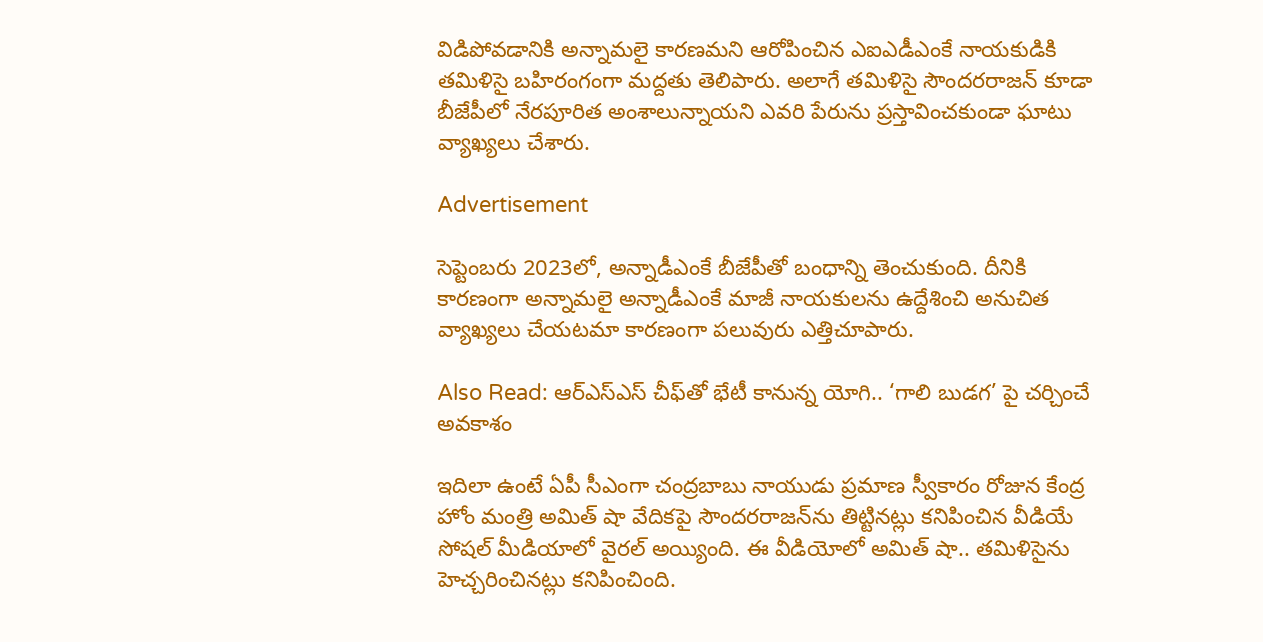విడిపోవడానికి అన్నామలై కారణమని ఆరోపించిన ఎఐఎడీఎంకే నాయకుడికి తమిళిసై బహిరంగంగా మద్దతు తెలిపారు. అలాగే తమిళిసై సౌందరరాజన్ కూడా బీజేపీలో నేరపూరిత అంశాలున్నాయని ఎవరి పేరును ప్రస్తావించకుండా ఘాటు వ్యాఖ్యలు చేశారు.

Advertisement

సెప్టెంబరు 2023లో, అన్నాడీఎంకే బీజేపీతో బంధాన్ని తెంచుకుంది. దీనికి కారణంగా అన్నామలై అన్నాడీఎంకే మాజీ నాయకులను ఉద్దేశించి అనుచిత వ్యాఖ్యలు చేయటమా కారణంగా పలువురు ఎత్తిచూపారు.

Also Read: ఆర్ఎస్ఎస్ చీఫ్‌తో భేటీ కానున్న యోగి.. ‘గాలి బుడగ’ పై చర్చించే అవకాశం

ఇదిలా ఉంటే ఏపీ సీఎంగా చంద్రబాబు నాయుడు ప్రమాణ స్వీకారం రోజున కేంద్ర హోం మంత్రి అమిత్ షా వేదికపై సౌందరరాజన్‌ను తిట్టినట్లు కనిపించిన వీడియే సోషల్ మీడియాలో వైరల్ అయ్యింది. ఈ వీడియోలో అమిత్ షా.. తమిళిసైను హెచ్చరించినట్లు కనిపించింది.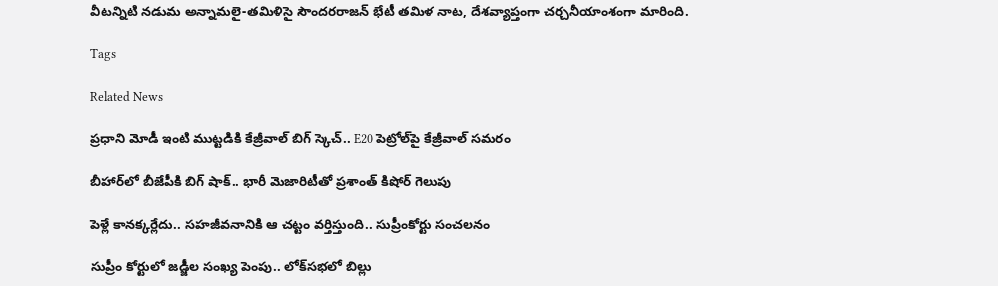వీటన్నిటి నడుమ అన్నామలై-తమిళిసై సౌందరరాజన్ భేటీ తమిళ నాట, దేశవ్యాప్తంగా చర్చనీయాంశంగా మారింది.

Tags

Related News

ప్రధాని మోడీ ఇంటి ముట్టడికి కేజ్రీవాల్ బిగ్ స్కెచ్.. E20 పెట్రోల్‌పై కేజ్రీవాల్ సమరం

బీహార్‌లో బీజేపీకి బిగ్ షాక్.. భారీ మెజారిటీతో ప్రశాంత్ కిషోర్ గెలుపు

పెళ్లే కానక్కర్లేదు.. సహజీవనానికి ఆ చట్టం వర్తిస్తుంది.. సుప్రీంకోర్టు సంచలనం

సుప్రీం కోర్టులో జడ్జీల సంఖ్య పెంపు.. లోక్‌సభలో బిల్లు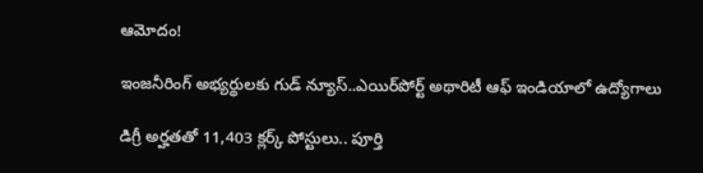ఆమోదం!

ఇంజనీరింగ్ అభ్యర్థులకు గుడ్ న్యూస్..ఎయిర్‌పోర్ట్ అథారిటీ ఆఫ్ ఇండియాలో ఉద్యోగాలు

డిగ్రీ అర్హతతో 11,403 క్లర్క్ పోస్టులు.. పూర్తి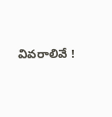వివరాలివే !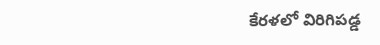కేరళలో విరిగిపడ్డ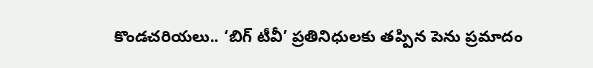కొండచరియలు.. ‘బిగ్ టీవీ’ ప్రతినిధులకు తప్పిన పెను ప్రమాదం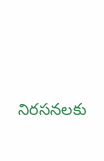నిరసనలకు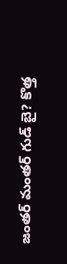జంతర్ మంతర్ గుడ్ బై? కొత్త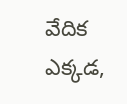వేదిక ఎక్కడ,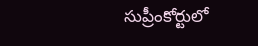సుప్రీంకోర్టులో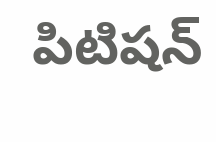పిటిషన్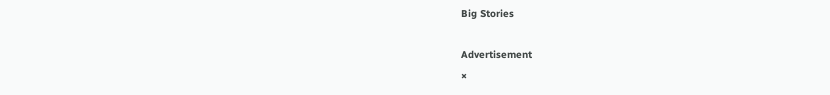Big Stories

Advertisement
×